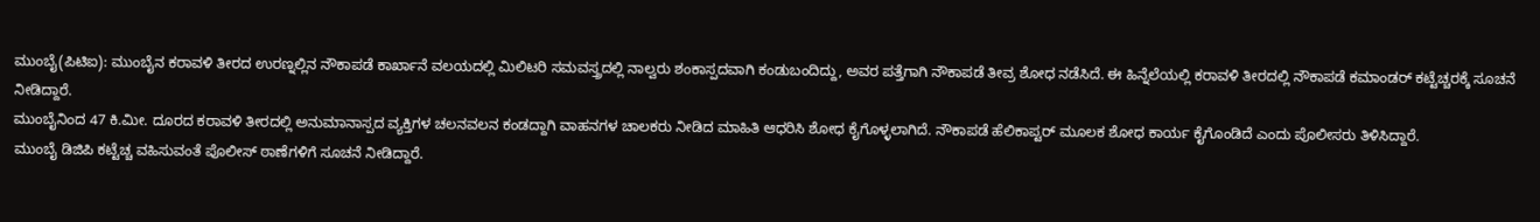ಮುಂಬೈ(ಪಿಟಿಐ): ಮುಂಬೈನ ಕರಾವಳಿ ತೀರದ ಉರಣ್ನಲ್ಲಿನ ನೌಕಾಪಡೆ ಕಾರ್ಖಾನೆ ವಲಯದಲ್ಲಿ ಮಿಲಿಟರಿ ಸಮವಸ್ತ್ರದಲ್ಲಿ ನಾಲ್ವರು ಶಂಕಾಸ್ಪದವಾಗಿ ಕಂಡುಬಂದಿದ್ದು, ಅವರ ಪತ್ತೆಗಾಗಿ ನೌಕಾಪಡೆ ತೀವ್ರ ಶೋಧ ನಡೆಸಿದೆ. ಈ ಹಿನ್ನೆಲೆಯಲ್ಲಿ ಕರಾವಳಿ ತೀರದಲ್ಲಿ ನೌಕಾಪಡೆ ಕಮಾಂಡರ್ ಕಟ್ಟೆಚ್ಚರಕ್ಕೆ ಸೂಚನೆ ನೀಡಿದ್ದಾರೆ.
ಮುಂಬೈನಿಂದ 47 ಕಿ.ಮೀ. ದೂರದ ಕರಾವಳಿ ತೀರದಲ್ಲಿ ಅನುಮಾನಾಸ್ಪದ ವ್ಯಕ್ತಿಗಳ ಚಲನವಲನ ಕಂಡದ್ದಾಗಿ ವಾಹನಗಳ ಚಾಲಕರು ನೀಡಿದ ಮಾಹಿತಿ ಆಧರಿಸಿ ಶೋಧ ಕೈಗೊಳ್ಳಲಾಗಿದೆ. ನೌಕಾಪಡೆ ಹೆಲಿಕಾಪ್ಟರ್ ಮೂಲಕ ಶೋಧ ಕಾರ್ಯ ಕೈಗೊಂಡಿದೆ ಎಂದು ಪೊಲೀಸರು ತಿಳಿಸಿದ್ದಾರೆ.
ಮುಂಬೈ ಡಿಜಿಪಿ ಕಟ್ಟೆಚ್ಚ ವಹಿಸುವಂತೆ ಪೊಲೀಸ್ ಠಾಣೆಗಳಿಗೆ ಸೂಚನೆ ನೀಡಿದ್ದಾರೆ.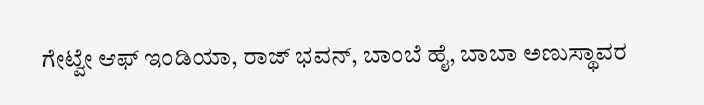ಗೇಟ್ವೇ ಆಫ್ ಇಂಡಿಯಾ, ರಾಜ್ ಭವನ್, ಬಾಂಬೆ ಹೈ, ಬಾಬಾ ಅಣುಸ್ಥಾವರ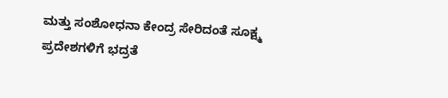ಮತ್ತು ಸಂಶೋಧನಾ ಕೇಂದ್ರ ಸೇರಿದಂತೆ ಸೂಕ್ಷ್ಮ ಪ್ರದೇಶಗಳಿಗೆ ಭದ್ರತೆ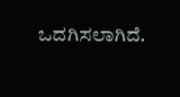ಒದಗಿಸಲಾಗಿದೆ.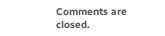Comments are closed.